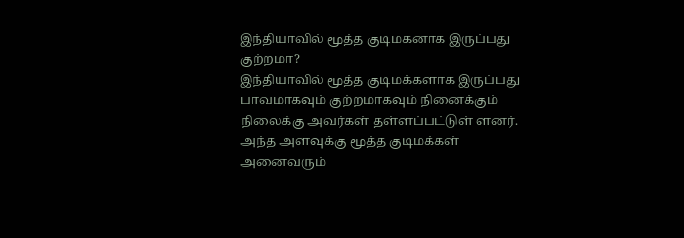இந்தியாவில் மூத்த குடிமகனாக இருப்பது குற்றமா?
இந்தியாவில் மூத்த குடிமக்களாக இருப்பது பாவமாகவும் குற்றமாகவும் நினைக்கும் நிலைக்கு அவர்கள் தள்ளப்பட்டுள் ளனர். அந்த அளவுக்கு மூத்த குடிமக்கள் அனைவரும்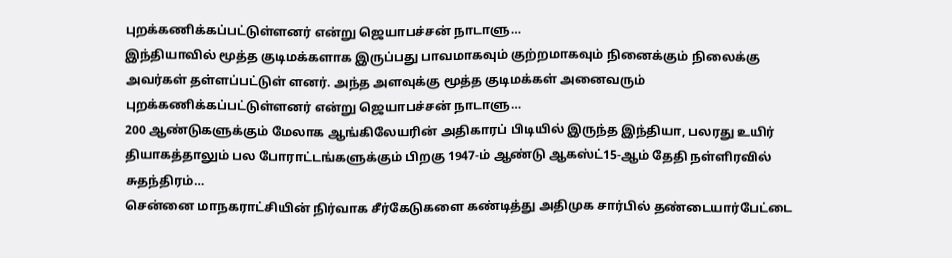புறக்கணிக்கப்பட்டுள்ளனர் என்று ஜெயாபச்சன் நாடாளு…
இந்தியாவில் மூத்த குடிமக்களாக இருப்பது பாவமாகவும் குற்றமாகவும் நினைக்கும் நிலைக்கு அவர்கள் தள்ளப்பட்டுள் ளனர். அந்த அளவுக்கு மூத்த குடிமக்கள் அனைவரும் புறக்கணிக்கப்பட்டுள்ளனர் என்று ஜெயாபச்சன் நாடாளு…
200 ஆண்டுகளுக்கும் மேலாக ஆங்கிலேயரின் அதிகாரப் பிடியில் இருந்த இந்தியா, பலரது உயிர் தியாகத்தாலும் பல போராட்டங்களுக்கும் பிறகு 1947-ம் ஆண்டு ஆகஸ்ட்15-ஆம் தேதி நள்ளிரவில் சுதந்திரம்…
சென்னை மாநகராட்சியின் நிர்வாக சீர்கேடுகளை கண்டித்து அதிமுக சார்பில் தண்டையார்பேட்டை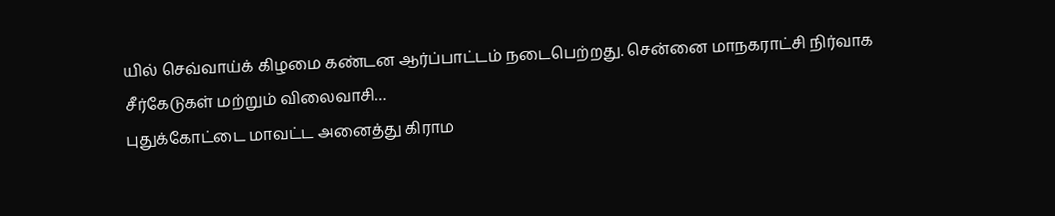யில் செவ்வாய்க் கிழமை கண்டன ஆர்ப்பாட்டம் நடைபெற்றது. சென்னை மாநகராட்சி நிர்வாக சீர்கேடுகள் மற்றும் விலைவாசி…
புதுக்கோட்டை மாவட்ட அனைத்து கிராம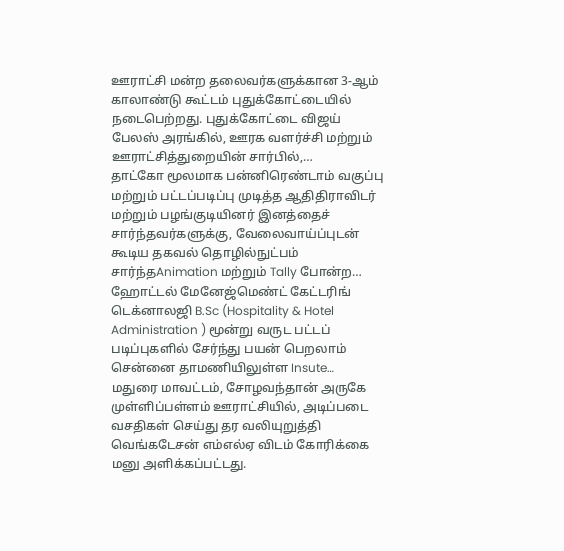ஊராட்சி மன்ற தலைவர்களுக்கான 3-ஆம் காலாண்டு கூட்டம் புதுக்கோட்டையில் நடைபெற்றது. புதுக்கோட்டை விஜய் பேலஸ் அரங்கில், ஊரக வளர்ச்சி மற்றும் ஊராட்சித்துறையின் சார்பில்,…
தாட்கோ மூலமாக பன்னிரெண்டாம் வகுப்பு மற்றும் பட்டப்படிப்பு முடித்த ஆதிதிராவிடர் மற்றும் பழங்குடியினர் இனத்தைச் சார்ந்தவர்களுக்கு, வேலைவாய்ப்புடன் கூடிய தகவல் தொழில்நுட்பம் சார்ந்தAnimation மற்றும் Tally போன்ற…
ஹோட்டல் மேனேஜ்மெண்ட் கேட்டரிங் டெக்னாலஜி B.Sc (Hospitality & Hotel Administration ) மூன்று வருட பட்டப் படிப்புகளில் சேர்ந்து பயன் பெறலாம் சென்னை தாமணியிலுள்ள Insute…
மதுரை மாவட்டம், சோழவந்தான் அருகே முள்ளிப்பள்ளம் ஊராட்சியில், அடிப்படை வசதிகள் செய்து தர வலியுறுத்தி வெங்கடேசன் எம்எல்ஏ விடம் கோரிக்கை மனு அளிக்கப்பட்டது.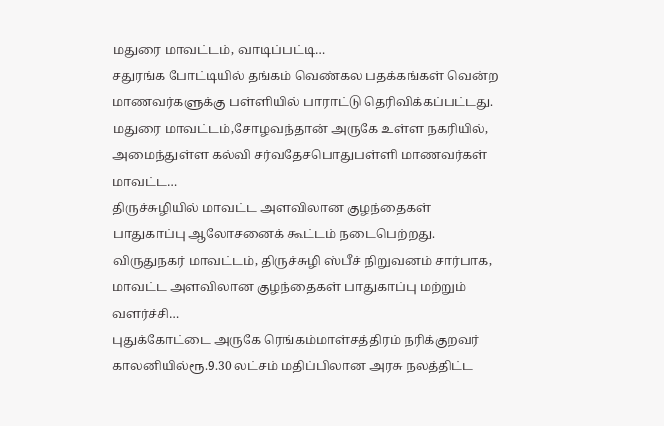மதுரை மாவட்டம், வாடிப்பட்டி…
சதுரங்க போட்டியில் தங்கம் வெண்கல பதக்கங்கள் வென்ற மாணவர்களுக்கு பள்ளியில் பாராட்டு தெரிவிக்கப்பட்டது. மதுரை மாவட்டம்,சோழவந்தான் அருகே உள்ள நகரியில், அமைந்துள்ள கல்வி சர்வதேசபொதுபள்ளி மாணவர்கள் மாவட்ட…
திருச்சுழியில் மாவட்ட அளவிலான குழந்தைகள் பாதுகாப்பு ஆலோசனைக் கூட்டம் நடைபெற்றது. விருதுநகர் மாவட்டம், திருச்சுழி ஸ்பீச் நிறுவனம் சார்பாக, மாவட்ட அளவிலான குழந்தைகள் பாதுகாப்பு மற்றும் வளர்ச்சி…
புதுக்கோட்டை அருகே ரெங்கம்மாள்சத்திரம் நரிக்குறவர் காலனியில்ரூ.9.30 லட்சம் மதிப்பிலான அரசு நலத்திட்ட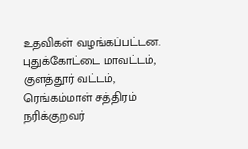உதவிகள் வழங்கப்பட்டன. புதுக்கோட்டை மாவட்டம், குளத்தூர் வட்டம், ரெங்கம்மாள் சத்திரம் நரிக்குறவர்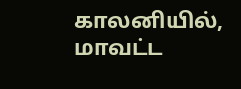காலனியில், மாவட்ட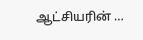ஆட்சியரின் …